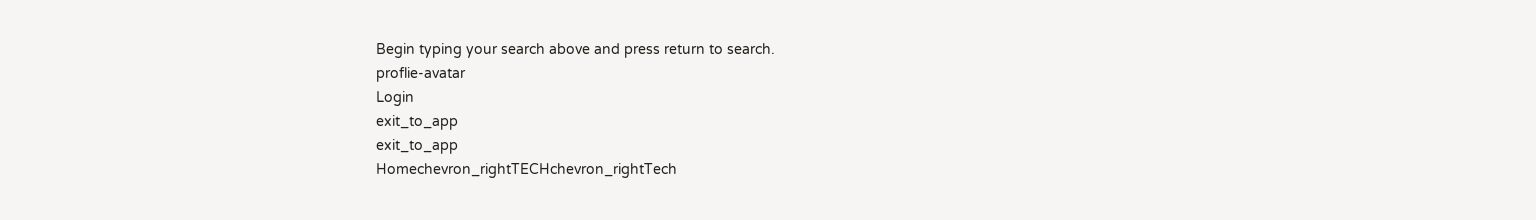Begin typing your search above and press return to search.
proflie-avatar
Login
exit_to_app
exit_to_app
Homechevron_rightTECHchevron_rightTech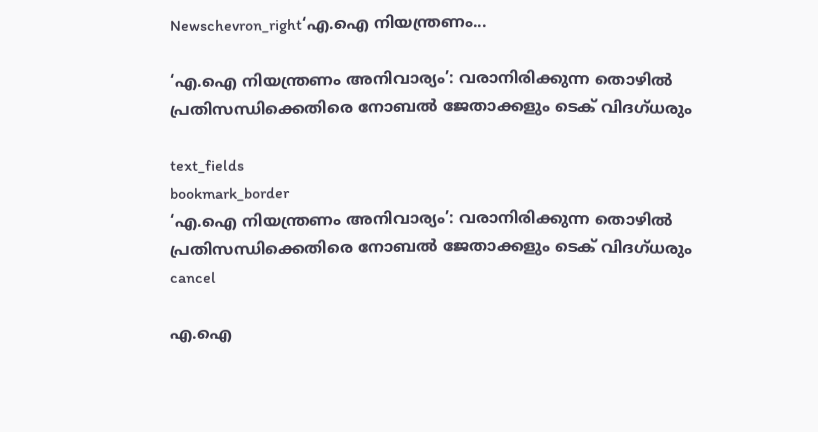Newschevron_right‘എ.ഐ നിയന്ത്രണം...

‘എ.ഐ നിയന്ത്രണം അനിവാര്യം’: വരാനിരിക്കുന്ന തൊഴിൽ പ്രതിസന്ധിക്കെതിരെ നോബൽ ജേതാക്കളും ടെക് വിദഗ്ധരും

text_fields
bookmark_border
‘എ.ഐ നിയന്ത്രണം അനിവാര്യം’: വരാനിരിക്കുന്ന തൊഴിൽ പ്രതിസന്ധിക്കെതിരെ നോബൽ ജേതാക്കളും ടെക് വിദഗ്ധരും
cancel

എ.ഐ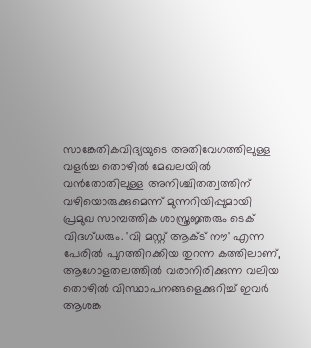സാങ്കേതികവിദ്യയുടെ അതിവേഗത്തിലുള്ള വളർച്ച തൊഴിൽ മേഖലയിൽ വൻതോതിലുള്ള അനിശ്ചിതത്വത്തിന് വഴിയൊരുക്കുമെന്ന് മുന്നറിയിപ്പുമായി പ്രമുഖ സാമ്പത്തിക ശാസ്ത്രജ്ഞരും ടെക് വിദഗ്ധരും. 'വി മസ്റ്റ് ആക്ട് നൗ' എന്ന പേരിൽ പുറത്തിറക്കിയ തുറന്ന കത്തിലാണ്, ആഗോളതലത്തിൽ വരാനിരിക്കുന്ന വലിയ തൊഴിൽ വിസ്ഥാപനങ്ങളെക്കുറിച്ച് ഇവർ ആശങ്ക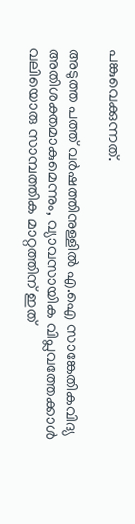പങ്കുവെക്കുന്നത്.

അടുത്ത പത്ത് വർഷത്തിനുള്ളിൽ എ.ഐ സാങ്കേതികവിദ്യ അതിശക്തമാകുമെന്നും, വ്യാവസായിക വിപ്ലവത്തേക്കാൾ വലിയൊരു സാമ്പത്തിക മാറ്റത്തിന് ഇത്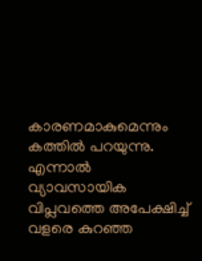കാരണമാകുമെന്നും കത്തിൽ പറയുന്നു. എന്നാൽ വ്യാവസായിക വിപ്ലവത്തെ അപേക്ഷിച്ച് വളരെ കുറഞ്ഞ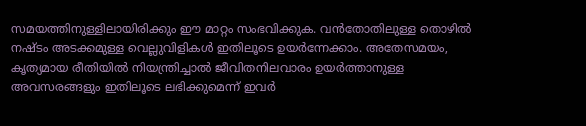സമയത്തിനുള്ളിലായിരിക്കും ഈ മാറ്റം സംഭവിക്കുക. വൻതോതിലുള്ള തൊഴിൽ നഷ്ടം അടക്കമുള്ള വെല്ലുവിളികൾ ഇതിലൂടെ ഉയർന്നേക്കാം. അതേസമയം, കൃത്യമായ രീതിയിൽ നിയന്ത്രിച്ചാൽ ജീവിതനിലവാരം ഉയർത്താനുള്ള അവസരങ്ങളും ഇതിലൂടെ ലഭിക്കുമെന്ന് ഇവർ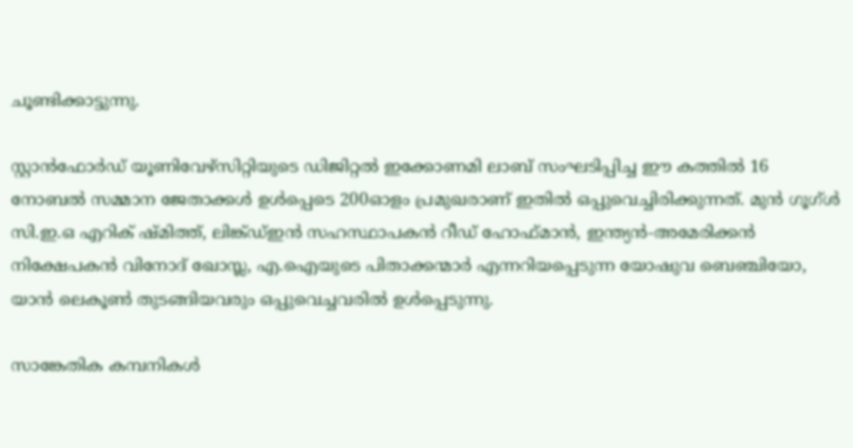ചൂണ്ടിക്കാട്ടുന്നു.

സ്റ്റാൻഫോർഡ് യൂണിവേഴ്സിറ്റിയുടെ ഡിജിറ്റൽ ഇക്കോണമി ലാബ് സംഘടിപ്പിച്ച ഈ കത്തിൽ 16 നോബൽ സമ്മാന ജേതാക്കൾ ഉൾപ്പെടെ 200ഓളം പ്രമുഖരാണ് ഇതിൽ ഒപ്പുവെച്ചിരിക്കുന്നത്. മുൻ ഗൂഗ്ൾ സി.ഇ.ഒ എറിക് ഷ്മിത്ത്, ലിങ്ക്ഡ്ഇൻ സഹസ്ഥാപകൻ റീഡ് ഹോഫ്മാൻ, ഇന്ത്യൻ-അമേരിക്കൻ നിക്ഷേപകൻ വിനോദ് ഖോസ്ല, എ.ഐയുടെ പിതാക്കന്മാർ എന്നറിയപ്പെടുന്ന യോഷുവ ബെഞ്ചിയോ, യാൻ ലെകൂൺ തുടങ്ങിയവരും ഒപ്പുവെച്ചവരിൽ ഉൾപ്പെടുന്നു.

സാങ്കേതിക കമ്പനികൾ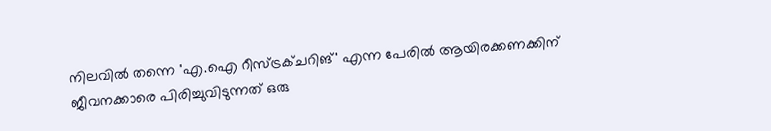നിലവിൽ തന്നെ 'എ.ഐ റീസ്ട്രക്ചറിങ്' എന്ന പേരിൽ ആയിരക്കണക്കിന് ജീവനക്കാരെ പിരിച്ചുവിടുന്നത് ഒരു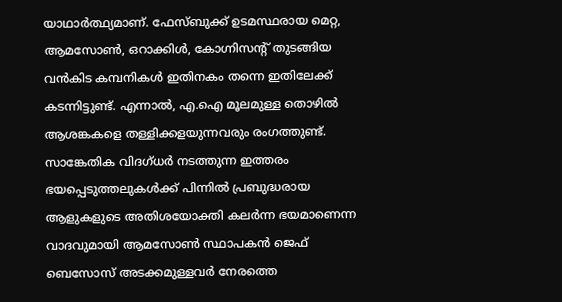യാഥാർത്ഥ്യമാണ്. ഫേസ്ബുക്ക് ഉടമസ്ഥരായ മെറ്റ, ആമസോൺ, ഒറാക്കിൾ, കോഗ്നിസന്റ് തുടങ്ങിയ വൻകിട കമ്പനികൾ ഇതിനകം തന്നെ ഇതിലേക്ക് കടന്നിട്ടുണ്ട്. എന്നാൽ, എ.ഐ മൂലമുള്ള തൊഴിൽ ആശങ്കകളെ തള്ളിക്കളയുന്നവരും രംഗത്തുണ്ട്. സാങ്കേതിക വിദഗ്ധർ നടത്തുന്ന ഇത്തരം ഭയപ്പെടുത്തലുകൾക്ക് പിന്നിൽ പ്രബുദ്ധരായ ആളുകളുടെ അതിശയോക്തി കലർന്ന ഭയമാണെന്ന വാദവുമായി ആമസോൺ സ്ഥാപകൻ ജെഫ് ബെസോസ് അടക്കമുള്ളവർ നേരത്തെ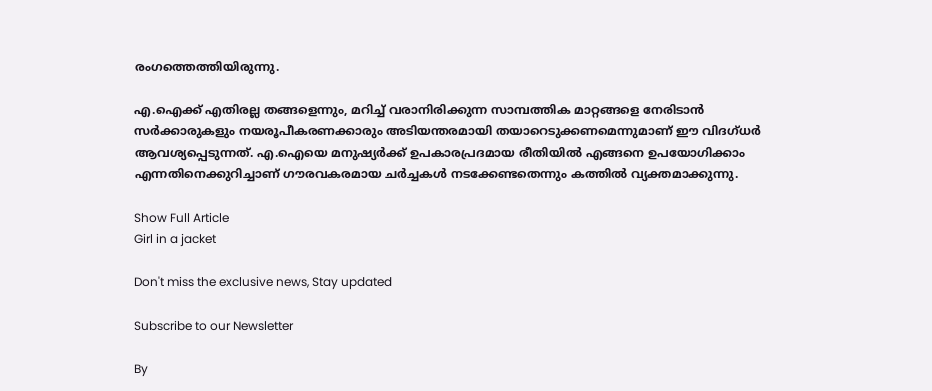രംഗത്തെത്തിയിരുന്നു.

എ.ഐക്ക് എതിരല്ല തങ്ങളെന്നും, മറിച്ച് വരാനിരിക്കുന്ന സാമ്പത്തിക മാറ്റങ്ങളെ നേരിടാൻ സർക്കാരുകളും നയരൂപീകരണക്കാരും അടിയന്തരമായി തയാറെടുക്കണമെന്നുമാണ് ഈ വിദഗ്ധർ ആവശ്യപ്പെടുന്നത്. എ.ഐയെ മനുഷ്യർക്ക് ഉപകാരപ്രദമായ രീതിയിൽ എങ്ങനെ ഉപയോഗിക്കാം എന്നതിനെക്കുറിച്ചാണ് ഗൗരവകരമായ ചർച്ചകൾ നടക്കേണ്ടതെന്നും കത്തിൽ വ്യക്തമാക്കുന്നു.

Show Full Article
Girl in a jacket

Don't miss the exclusive news, Stay updated

Subscribe to our Newsletter

By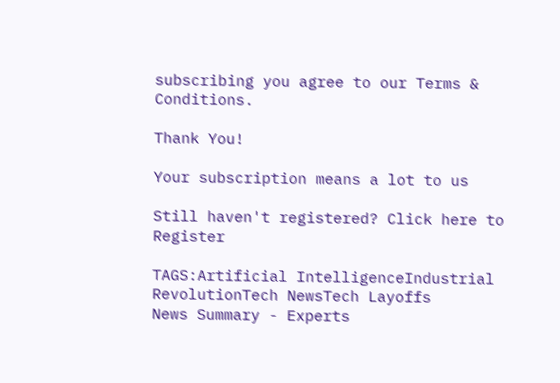subscribing you agree to our Terms & Conditions.

Thank You!

Your subscription means a lot to us

Still haven't registered? Click here to Register

TAGS:Artificial IntelligenceIndustrial RevolutionTech NewsTech Layoffs
News Summary - Experts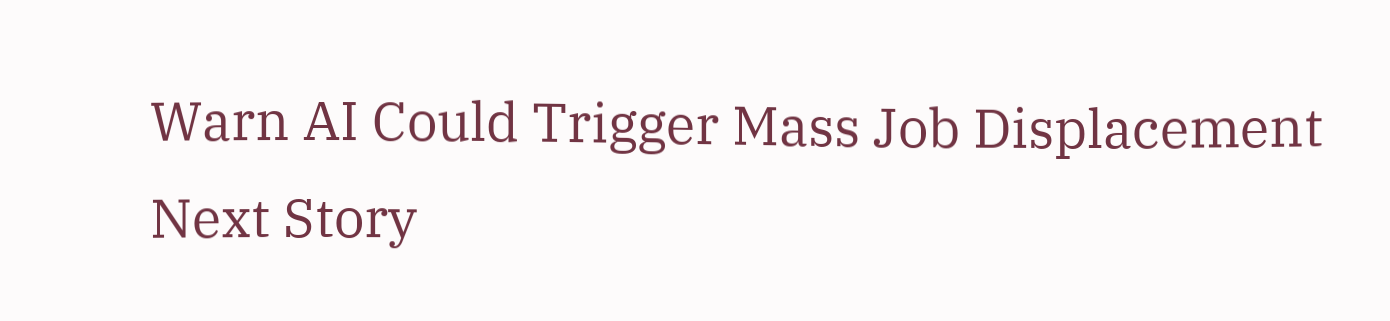Warn AI Could Trigger Mass Job Displacement
Next Story